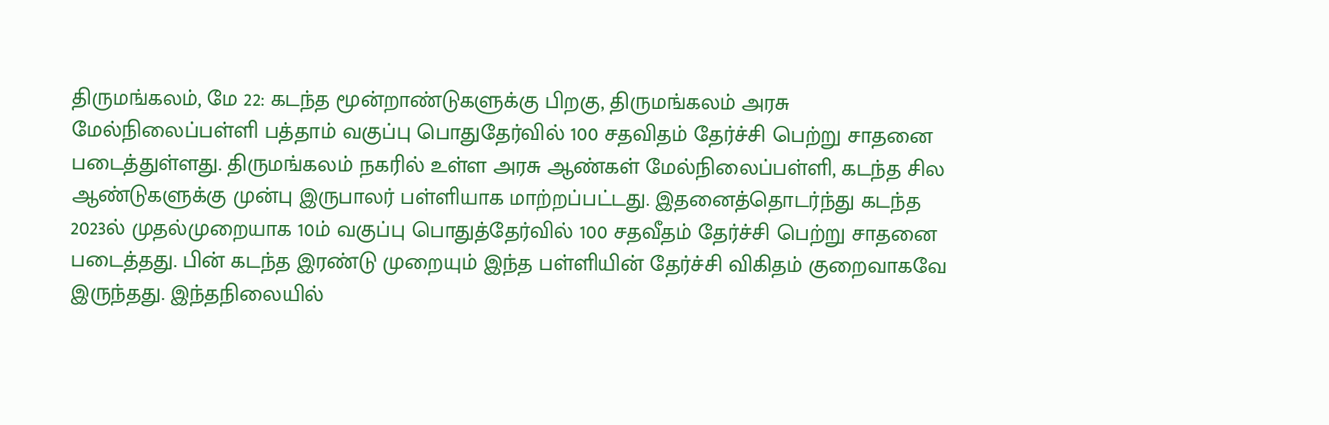திருமங்கலம், மே 22: கடந்த மூன்றாண்டுகளுக்கு பிறகு, திருமங்கலம் அரசு மேல்நிலைப்பள்ளி பத்தாம் வகுப்பு பொதுதேர்வில் 100 சதவிதம் தேர்ச்சி பெற்று சாதனை படைத்துள்ளது. திருமங்கலம் நகரில் உள்ள அரசு ஆண்கள் மேல்நிலைப்பள்ளி, கடந்த சில ஆண்டுகளுக்கு முன்பு இருபாலர் பள்ளியாக மாற்றப்பட்டது. இதனைத்தொடர்ந்து கடந்த 2023ல் முதல்முறையாக 10ம் வகுப்பு பொதுத்தேர்வில் 100 சதவீதம் தேர்ச்சி பெற்று சாதனை படைத்தது. பின் கடந்த இரண்டு முறையும் இந்த பள்ளியின் தேர்ச்சி விகிதம் குறைவாகவே இருந்தது. இந்தநிலையில்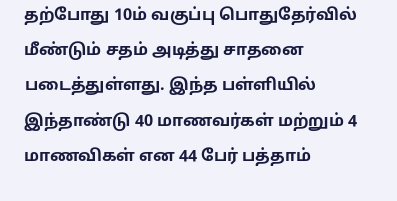தற்போது 10ம் வகுப்பு பொதுதேர்வில் மீண்டும் சதம் அடித்து சாதனை படைத்துள்ளது. இந்த பள்ளியில் இந்தாண்டு 40 மாணவர்கள் மற்றும் 4 மாணவிகள் என 44 பேர் பத்தாம்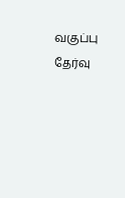வகுப்பு தேர்வு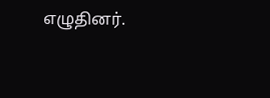எழுதினர்.